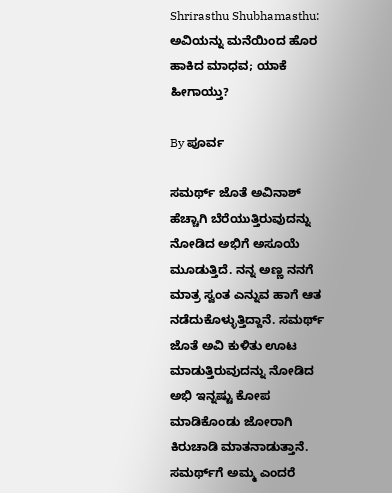Shrirasthu Shubhamasthu: ಅವಿಯನ್ನು ಮನೆಯಿಂದ ಹೊರ ಹಾಕಿದ ಮಾಧವ; ಯಾಕೆ ಹೀಗಾಯ್ತು?

By ಪೂರ್ವ

ಸಮರ್ಥ್ ಜೊತೆ ಅವಿನಾಶ್ ಹೆಚ್ಚಾಗಿ ಬೆರೆಯುತ್ತಿರುವುದನ್ನು ನೋಡಿದ ಅಭಿಗೆ ಅಸೂಯೆ ಮೂಡುತ್ತಿದೆ. ನನ್ನ ಅಣ್ಣ ನನಗೆ ಮಾತ್ರ ಸ್ವಂತ ಎನ್ನುವ ಹಾಗೆ ಆತ ನಡೆದುಕೊಳ್ಳುತ್ತಿದ್ದಾನೆ. ಸಮರ್ಥ್ ಜೊತೆ ಅವಿ ಕುಳಿತು ಊಟ ಮಾಡುತ್ತಿರುವುದನ್ನು ನೋಡಿದ ಅಭಿ ಇನ್ನಷ್ಟು ಕೋಪ ಮಾಡಿಕೊಂಡು ಜೋರಾಗಿ ಕಿರುಚಾಡಿ ಮಾತನಾಡುತ್ತಾನೆ. ಸಮರ್ಥ್‌ಗೆ ಅಮ್ಮ ಎಂದರೆ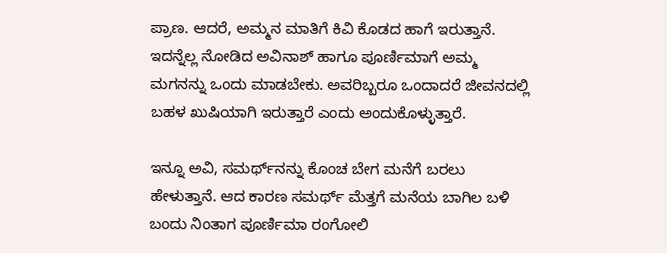ಪ್ರಾಣ. ಆದರೆ, ಅಮ್ಮನ ಮಾತಿಗೆ ಕಿವಿ ಕೊಡದ ಹಾಗೆ ಇರುತ್ತಾನೆ. ಇದನ್ನೆಲ್ಲ ನೋಡಿದ ಅವಿನಾಶ್ ಹಾಗೂ ಪೂರ್ಣಿಮಾಗೆ ಅಮ್ಮ ಮಗನನ್ನು ಒಂದು ಮಾಡಬೇಕು. ಅವರಿಬ್ಬರೂ ಒಂದಾದರೆ ಜೀವನದಲ್ಲಿ ಬಹಳ ಖುಷಿಯಾಗಿ ಇರುತ್ತಾರೆ ಎಂದು ಅಂದುಕೊಳ್ಳುತ್ತಾರೆ.

ಇನ್ನೂ ಅವಿ, ಸಮರ್ಥ್‌ನನ್ನು ಕೊಂಚ ಬೇಗ ಮನೆಗೆ ಬರಲು ಹೇಳುತ್ತಾನೆ. ಆದ ಕಾರಣ ಸಮರ್ಥ್ ಮೆತ್ತಗೆ ಮನೆಯ ಬಾಗಿಲ ಬಳಿ ಬಂದು ನಿಂತಾಗ ಪೂರ್ಣಿಮಾ ರಂಗೋಲಿ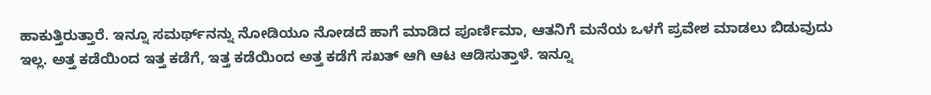ಹಾಕುತ್ತಿರುತ್ತಾರೆ. ಇನ್ನೂ ಸಮರ್ಥ್‌ನನ್ನು ನೋಡಿಯೂ ನೋಡದೆ ಹಾಗೆ ಮಾಡಿದ ಪೂರ್ಣಿಮಾ, ಆತನಿಗೆ ಮನೆಯ ಒಳಗೆ ಪ್ರವೇಶ ಮಾಡಲು ಬಿಡುವುದು ಇಲ್ಲ. ಅತ್ತ ಕಡೆಯಿಂದ ಇತ್ತ ಕಡೆಗೆ, ಇತ್ತ ಕಡೆಯಿಂದ ಅತ್ತ ಕಡೆಗೆ ಸಖತ್ ಆಗಿ ಆಟ ಆಡಿಸುತ್ತಾಳೆ. ಇನ್ನೂ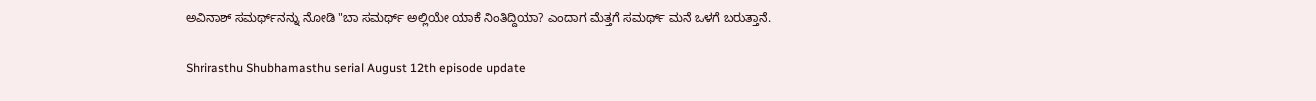ಅವಿನಾಶ್ ಸಮರ್ಥ್‌ನನ್ನು ನೋಡಿ "ಬಾ ಸಮರ್ಥ್ ಅಲ್ಲಿಯೇ ಯಾಕೆ ನಿಂತಿದ್ದಿಯಾ? ಎಂದಾಗ ಮೆತ್ತಗೆ ಸಮರ್ಥ್ ಮನೆ ಒಳಗೆ ಬರುತ್ತಾನೆ.

Shrirasthu Shubhamasthu serial August 12th episode update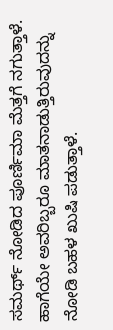ಸಮರ್ಥ್ ನೋಡಿದ ಪೂರ್ಣಿಮಾ ಮೆತ್ತಗೆ ನಗುತ್ತಾಳೆ. ಹಾಗೆಯೇ ಅವರಿಬ್ಬರೂ ಮಾತನಾಡುತ್ತಿರುವುದನ್ನು ನೋಡಿ ಬಹಳ ಖುಷಿ ಪಡುತ್ತಾಳೆ.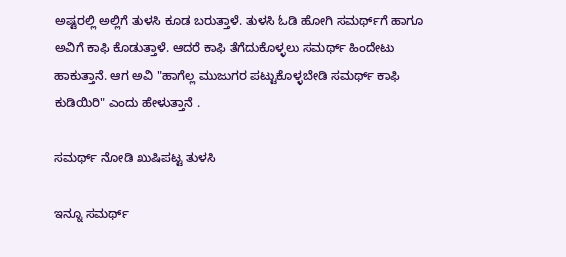ಅಷ್ಟರಲ್ಲಿ ಅಲ್ಲಿಗೆ ತುಳಸಿ ಕೂಡ ಬರುತ್ತಾಳೆ. ತುಳಸಿ ಓಡಿ ಹೋಗಿ ಸಮರ್ಥ್‌ಗೆ ಹಾಗೂ ಅವಿಗೆ ಕಾಫಿ ಕೊಡುತ್ತಾಳೆ. ಆದರೆ ಕಾಫಿ ತೆಗೆದುಕೊಳ್ಳಲು ಸಮರ್ಥ್ ಹಿಂದೇಟು ಹಾಕುತ್ತಾನೆ. ಆಗ ಅವಿ "ಹಾಗೆಲ್ಲ ಮುಜುಗರ ಪಟ್ಟುಕೊಳ್ಳಬೇಡಿ ಸಮರ್ಥ್ ಕಾಫಿ ಕುಡಿಯಿರಿ" ಎಂದು ಹೇಳುತ್ತಾನೆ .

ಸಮರ್ಥ್ ನೋಡಿ ಖುಷಿಪಟ್ಟ ತುಳಸಿ

ಇನ್ನೂ ಸಮರ್ಥ್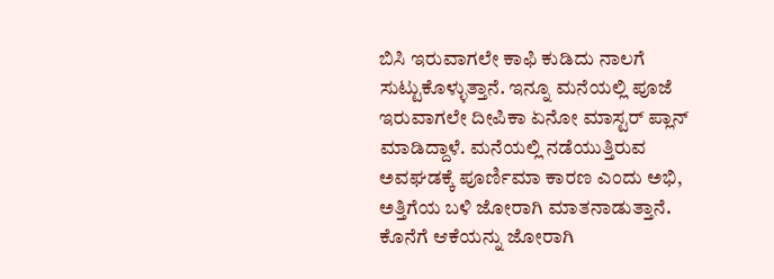ಬಿಸಿ ಇರುವಾಗಲೇ ಕಾಫಿ ಕುಡಿದು ನಾಲಗೆ ಸುಟ್ಟುಕೊಳ್ಳುತ್ತಾನೆ. ಇನ್ನೂ ಮನೆಯಲ್ಲಿ ಪೂಜೆ ಇರುವಾಗಲೇ ದೀಪಿಕಾ ಏನೋ ಮಾಸ್ಟರ್ ಪ್ಲಾನ್ ಮಾಡಿದ್ದಾಳೆ. ಮನೆಯಲ್ಲಿ ನಡೆಯುತ್ತಿರುವ ಅವಘಡಕ್ಕೆ ಪೂರ್ಣಿಮಾ ಕಾರಣ ಎಂದು ಅಭಿ, ಅತ್ತಿಗೆಯ ಬಳಿ ಜೋರಾಗಿ ಮಾತನಾಡುತ್ತಾನೆ. ಕೊನೆಗೆ ಆಕೆಯನ್ನು ಜೋರಾಗಿ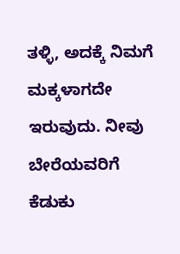ತಳ್ಳಿ, ಅದಕ್ಕೆ ನಿಮಗೆ ಮಕ್ಕಳಾಗದೇ ಇರುವುದು. ನೀವು ಬೇರೆಯವರಿಗೆ ಕೆಡುಕು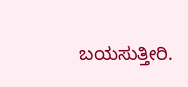ಬಯಸುತ್ತೀರಿ.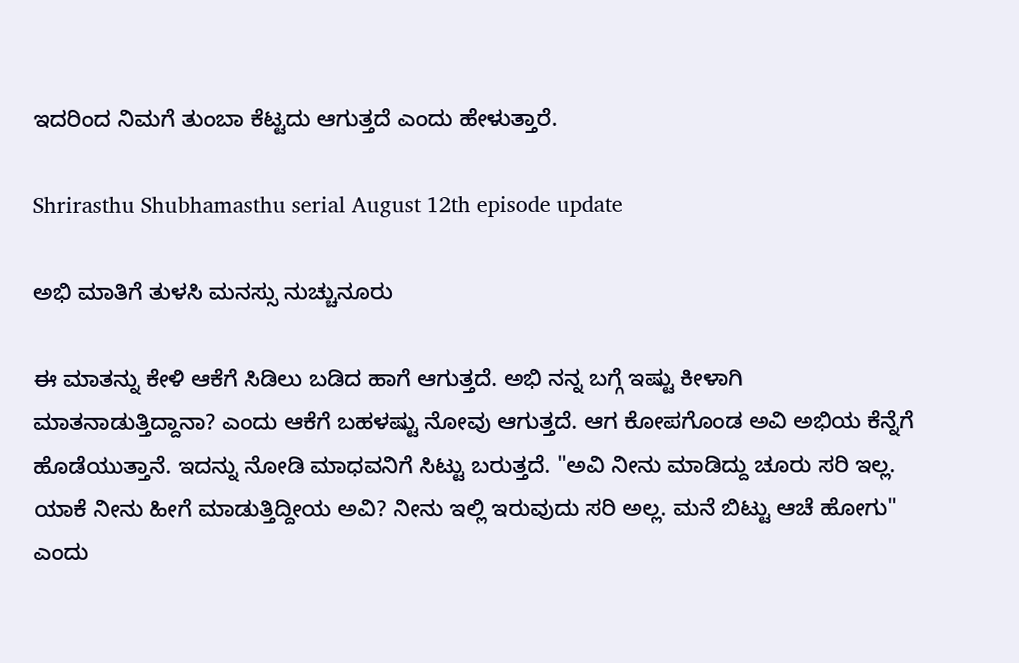ಇದರಿಂದ ನಿಮಗೆ ತುಂಬಾ ಕೆಟ್ಟದು ಆಗುತ್ತದೆ ಎಂದು ಹೇಳುತ್ತಾರೆ.

Shrirasthu Shubhamasthu serial August 12th episode update

ಅಭಿ ಮಾತಿಗೆ ತುಳಸಿ ಮನಸ್ಸು ನುಚ್ಚುನೂರು

ಈ ಮಾತನ್ನು ಕೇಳಿ ಆಕೆಗೆ ಸಿಡಿಲು ಬಡಿದ ಹಾಗೆ ಆಗುತ್ತದೆ. ಅಭಿ ನನ್ನ ಬಗ್ಗೆ ಇಷ್ಟು ಕೀಳಾಗಿ ಮಾತನಾಡುತ್ತಿದ್ದಾನಾ? ಎಂದು ಆಕೆಗೆ ಬಹಳಷ್ಟು ನೋವು ಆಗುತ್ತದೆ. ಆಗ ಕೋಪಗೊಂಡ ಅವಿ ಅಭಿಯ ಕೆನ್ನೆಗೆ ಹೊಡೆಯುತ್ತಾನೆ. ಇದನ್ನು ನೋಡಿ ಮಾಧವನಿಗೆ ಸಿಟ್ಟು ಬರುತ್ತದೆ. "ಅವಿ ನೀನು ಮಾಡಿದ್ದು ಚೂರು ಸರಿ ಇಲ್ಲ. ಯಾಕೆ ನೀನು ಹೀಗೆ ಮಾಡುತ್ತಿದ್ದೀಯ ಅವಿ? ನೀನು ಇಲ್ಲಿ ಇರುವುದು ಸರಿ ಅಲ್ಲ. ಮನೆ ಬಿಟ್ಟು ಆಚೆ ಹೋಗು" ಎಂದು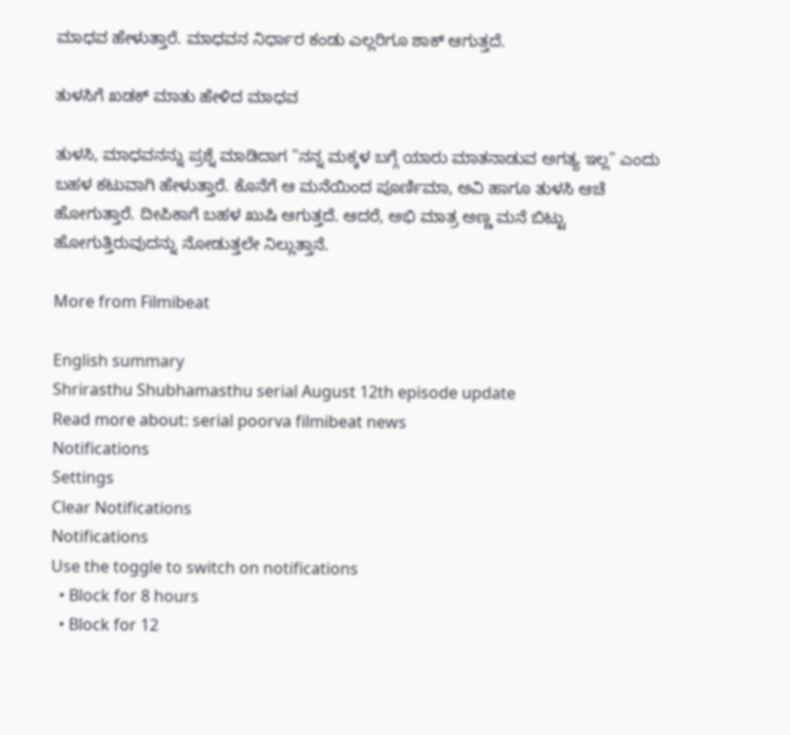ಮಾಧವ ಹೇಳುತ್ತಾರೆ. ಮಾಧವನ ನಿರ್ಧಾರ ಕಂಡು ಎಲ್ಲರಿಗೂ ಶಾಕ್ ಆಗುತ್ತದೆ.

ತುಳಸಿಗೆ ಖಡಕ್ ಮಾತು ಹೇಳಿದ ಮಾಧವ

ತುಳಸಿ, ಮಾಧವನನ್ನು ಪ್ರಶ್ನೆ ಮಾಡಿದಾಗ "ನನ್ನ ಮಕ್ಕಳ ಬಗ್ಗೆ ಯಾರು ಮಾತನಾಡುವ ಅಗತ್ಯ ಇಲ್ಲ" ಎಂದು ಬಹಳ ಕಟುವಾಗಿ ಹೇಳುತ್ತಾರೆ. ಕೊನೆಗೆ ಆ ಮನೆಯಿಂದ ಪೂರ್ಣಿಮಾ, ಅವಿ ಹಾಗೂ ತುಳಸಿ ಆಚೆ ಹೋಗುತ್ತಾರೆ. ದೀಪಿಕಾಗೆ ಬಹಳ ಖುಷಿ ಆಗುತ್ತದೆ. ಆದರೆ, ಅಭಿ ಮಾತ್ರ ಅಣ್ಣ ಮನೆ ಬಿಟ್ಟು ಹೋಗುತ್ತಿರುವುದನ್ನು ನೋಡುತ್ತಲೇ ನಿಲ್ಲುತ್ತಾನೆ.

More from Filmibeat

English summary
Shrirasthu Shubhamasthu serial August 12th episode update
Read more about: serial poorva filmibeat news
Notifications
Settings
Clear Notifications
Notifications
Use the toggle to switch on notifications
  • Block for 8 hours
  • Block for 12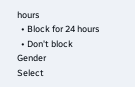hours
  • Block for 24 hours
  • Don't block
Gender
Select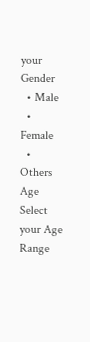your Gender
  • Male
  • Female
  • Others
Age
Select your Age Range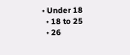• Under 18
  • 18 to 25
  • 26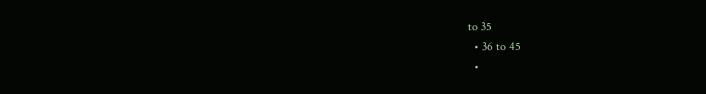to 35
  • 36 to 45
  •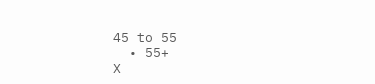45 to 55
  • 55+
X